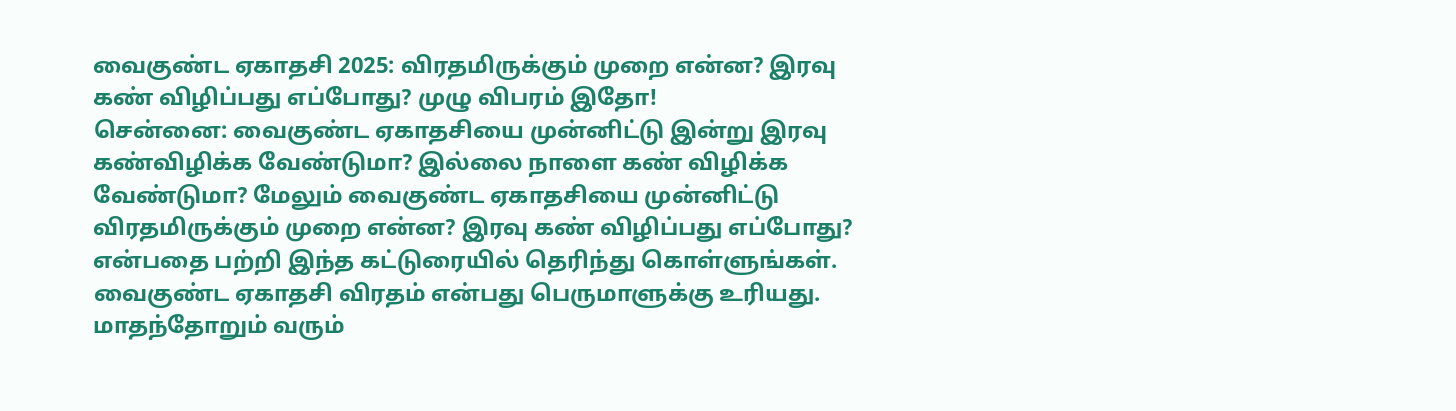வைகுண்ட ஏகாதசி 2025: விரதமிருக்கும் முறை என்ன? இரவு கண் விழிப்பது எப்போது? முழு விபரம் இதோ!
சென்னை: வைகுண்ட ஏகாதசியை முன்னிட்டு இன்று இரவு கண்விழிக்க வேண்டுமா? இல்லை நாளை கண் விழிக்க வேண்டுமா? மேலும் வைகுண்ட ஏகாதசியை முன்னிட்டு விரதமிருக்கும் முறை என்ன? இரவு கண் விழிப்பது எப்போது? என்பதை பற்றி இந்த கட்டுரையில் தெரிந்து கொள்ளுங்கள்.
வைகுண்ட ஏகாதசி விரதம் என்பது பெருமாளுக்கு உரியது. மாதந்தோறும் வரும்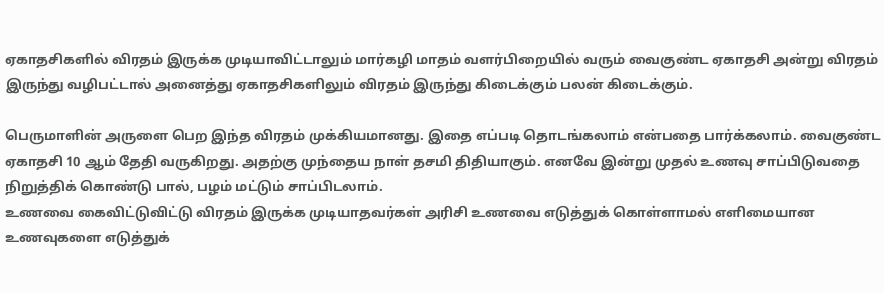ஏகாதசிகளில் விரதம் இருக்க முடியாவிட்டாலும் மார்கழி மாதம் வளர்பிறையில் வரும் வைகுண்ட ஏகாதசி அன்று விரதம் இருந்து வழிபட்டால் அனைத்து ஏகாதசிகளிலும் விரதம் இருந்து கிடைக்கும் பலன் கிடைக்கும்.

பெருமாளின் அருளை பெற இந்த விரதம் முக்கியமானது. இதை எப்படி தொடங்கலாம் என்பதை பார்க்கலாம். வைகுண்ட ஏகாதசி 10 ஆம் தேதி வருகிறது. அதற்கு முந்தைய நாள் தசமி திதியாகும். எனவே இன்று முதல் உணவு சாப்பிடுவதை நிறுத்திக் கொண்டு பால், பழம் மட்டும் சாப்பிடலாம்.
உணவை கைவிட்டுவிட்டு விரதம் இருக்க முடியாதவர்கள் அரிசி உணவை எடுத்துக் கொள்ளாமல் எளிமையான உணவுகளை எடுத்துக்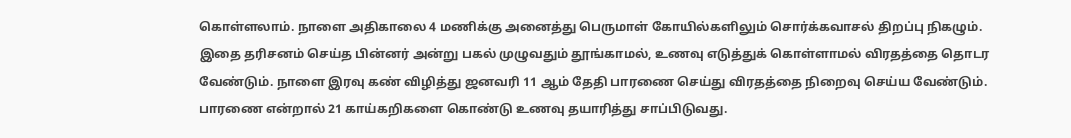கொள்ளலாம். நாளை அதிகாலை 4 மணிக்கு அனைத்து பெருமாள் கோயில்களிலும் சொர்க்கவாசல் திறப்பு நிகழும்.
இதை தரிசனம் செய்த பின்னர் அன்று பகல் முழுவதும் தூங்காமல், உணவு எடுத்துக் கொள்ளாமல் விரதத்தை தொடர வேண்டும். நாளை இரவு கண் விழித்து ஜனவரி 11 ஆம் தேதி பாரணை செய்து விரதத்தை நிறைவு செய்ய வேண்டும். பாரணை என்றால் 21 காய்கறிகளை கொண்டு உணவு தயாரித்து சாப்பிடுவது.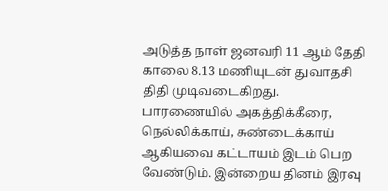அடுத்த நாள் ஜனவரி 11 ஆம் தேதி காலை 8.13 மணியுடன் துவாதசி திதி முடிவடைகிறது. பாரணையில் அகத்திக்கீரை, நெல்லிக்காய், சுண்டைக்காய் ஆகியவை கட்டாயம் இடம் பெற வேண்டும். இன்றைய தினம் இரவு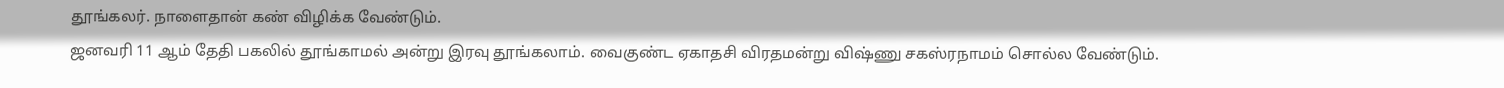தூங்கலர். நாளைதான் கண் விழிக்க வேண்டும்.
ஜனவரி 11 ஆம் தேதி பகலில் தூங்காமல் அன்று இரவு தூங்கலாம். வைகுண்ட ஏகாதசி விரதமன்று விஷ்ணு சகஸ்ரநாமம் சொல்ல வேண்டும்.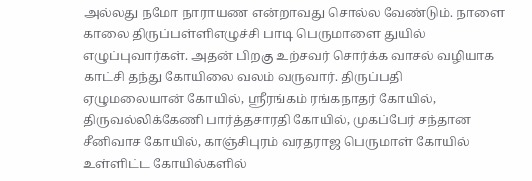அல்லது நமோ நாராயண என்றாவது சொல்ல வேண்டும். நாளை காலை திருப்பள்ளிஎழுச்சி பாடி பெருமாளை துயில் எழுப்புவார்கள். அதன் பிறகு உற்சவர் சொர்க்க வாசல் வழியாக காட்சி தந்து கோயிலை வலம் வருவார். திருப்பதி ஏழுமலையான் கோயில், ஸ்ரீரங்கம் ரங்கநாதர் கோயில், திருவல்லிக்கேணி பார்த்தசாரதி கோயில், முகப்பேர் சந்தான சீனிவாச கோயில், காஞ்சிபுரம் வரதராஜ பெருமாள் கோயில் உள்ளிட்ட கோயில்களில்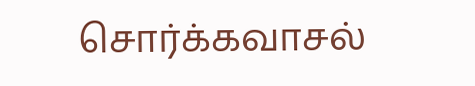சொர்க்கவாசல்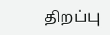திறப்பு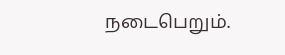நடைபெறும்.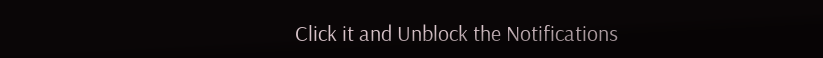Click it and Unblock the Notifications